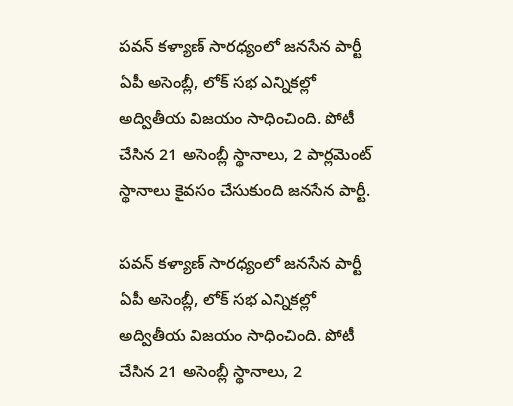పవన్ కళ్యాణ్ సారధ్యంలో జనసేన పార్టీ ఏపీ అసెంబ్లీ, లోక్ సభ ఎన్నికల్లో అద్వితీయ విజయం సాధించింది. పోటీ చేసిన 21 అసెంబ్లీ స్థానాలు, 2 పార్లమెంట్ స్థానాలు కైవసం చేసుకుంది జనసేన పార్టీ.

పవన్ కళ్యాణ్ సారధ్యంలో జనసేన పార్టీ ఏపీ అసెంబ్లీ, లోక్ సభ ఎన్నికల్లో అద్వితీయ విజయం సాధించింది. పోటీ చేసిన 21 అసెంబ్లీ స్థానాలు, 2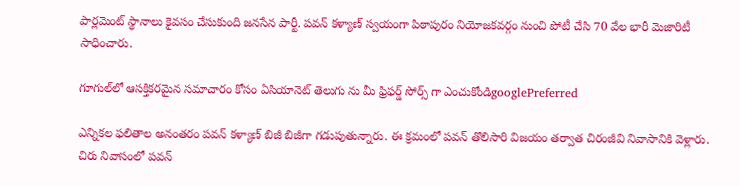పార్లమెంట్ స్థానాలు కైవసం చేసుకుంది జనసేన పార్టీ. పవన్ కళ్యాణ్ స్వయంగా పిఠాపురం నియోజకవర్గం నుంచి పోటీ చేసి 70 వేల భారీ మెజారిటీ సాధించారు.

గూగుల్‌లో ఆసక్తికరమైన సమాచారం కోసం ఏసియానెట్ తెలుగు ను మీ ఫ్రిఫర్డ్ సోర్స్ గా ఎంచుకోండిgooglePreferred

ఎన్నికల ఫలితాల అనంతరం పవన్ కళ్యాణ్ బిజీ బిజీగా గడుపుతున్నారు. ఈ క్రమంలో పవన్ తొలిసారి విజయం తర్వాత చిరంజీవి నివాసానికి వెళ్లారు. చిరు నివాసంలో పవన్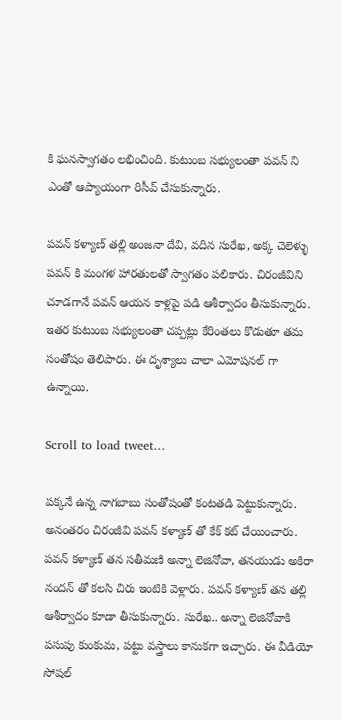కి ఘనస్వాగతం లభించింది. కుటుంబ సభ్యులంతా పవన్ ని ఎంతో ఆప్యాయంగా రిసీవ్ చేసుకున్నారు.

పవన్ కళ్యాణ్ తల్లి అంజనా దేవి, వదిన సురేఖ, అక్క చెలెళ్ళు పవన్ కి మంగళ హారతులతో స్వాగతం పలికారు. చిరంజీవిని చూడగానే పవన్ ఆయన కాళ్లపై పడి ఆశీర్వాదం తీసుకున్నారు. ఇతర కుటుంబ సభ్యులంతా చప్పట్లు కేరింతలు కొడుతూ తమ సంతోషం తెలిపారు. ఈ దృశ్యాలు చాలా ఎమోషనల్ గా ఉన్నాయి.

Scroll to load tweet…

పక్కనే ఉన్న నాగబాబు సంతోషంతో కంటతడి పెట్టుకున్నారు. అనంతరం చిరంజీవి పవన్ కళ్యాణ్ తో కేక్ కట్ చేయించారు. పవన్ కళ్యాణ్ తన సతీమణి అన్నా లెజినోవా, తనయుడు అకిరా నందన్ తో కలసి చిరు ఇంటికి వెళ్లారు. పవన్ కళ్యాణ్ తన తల్లి ఆశీర్వాదం కూడా తీసుకున్నారు. సురేఖ.. అన్నా లెజినోవాకి పసుపు కుంకుమ, పట్టు వస్త్రాలు కానుకగా ఇచ్చారు. ఈ వీడియో సోషల్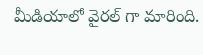మీడియాలో వైరల్ గా మారింది.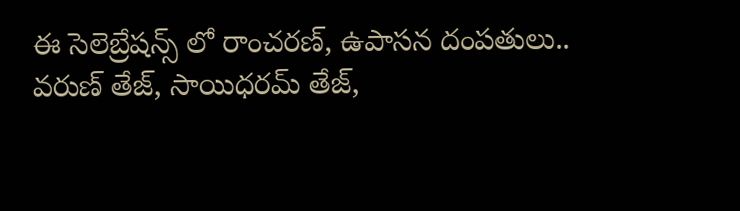ఈ సెలెబ్రేషన్స్ లో రాంచరణ్, ఉపాసన దంపతులు.. వరుణ్ తేజ్, సాయిధరమ్ తేజ్,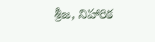శ్రీజ, నిహారిక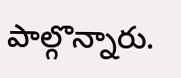పాల్గొన్నారు.